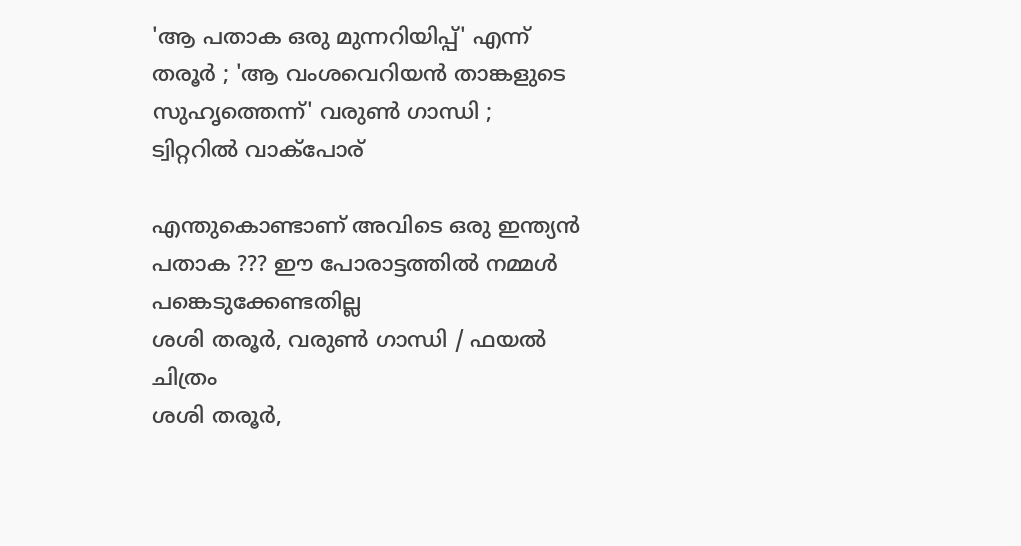'ആ പതാക ഒരു മുന്നറിയിപ്പ്' എന്ന് തരൂര്‍ ; 'ആ വംശവെറിയൻ താങ്കളുടെ സുഹൃത്തെന്ന്' വരുണ്‍ ഗാന്ധി ; ട്വിറ്ററില്‍ വാക്‌പോര്

എന്തുകൊണ്ടാണ് അവിടെ ഒരു ഇന്ത്യന്‍ പതാക ??? ഈ പോരാട്ടത്തില്‍ നമ്മള്‍ പങ്കെടുക്കേണ്ടതില്ല
ശശി തരൂര്‍, വരുണ്‍ ഗാന്ധി / ഫയല്‍ ചിത്രം
ശശി തരൂര്‍,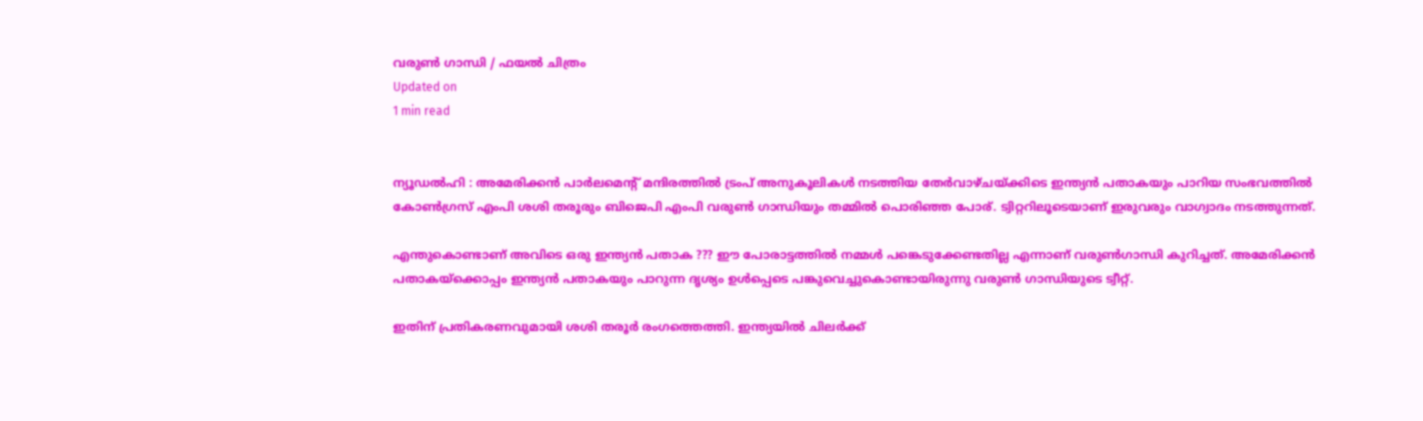വരുണ്‍ ഗാന്ധി / ഫയല്‍ ചിത്രം
Updated on
1 min read


ന്യൂഡല്‍ഹി : അമേരിക്കന്‍ പാര്‍ലമെന്റ് മന്ദിരത്തില്‍ ട്രംപ് അനുകൂലികള്‍ നടത്തിയ തേര്‍വാഴ്ചയ്ക്കിടെ ഇന്ത്യന്‍ പതാകയും പാറിയ സംഭവത്തില്‍ കോണ്‍ഗ്രസ് എംപി ശശി തരൂരും ബിജെപി എംപി വരുണ്‍ ഗാന്ധിയും തമ്മില്‍ പൊരിഞ്ഞ പോര്. ട്വിറ്ററിലൂടെയാണ് ഇരുവരും വാഗ്വാദം നടത്തുന്നത്.

എന്തുകൊണ്ടാണ് അവിടെ ഒരു ഇന്ത്യന്‍ പതാക ??? ഈ പോരാട്ടത്തില്‍ നമ്മള്‍ പങ്കെടുക്കേണ്ടതില്ല എന്നാണ് വരുണ്‍ഗാന്ധി കുറിച്ചത്. അമേരിക്കന്‍ പതാകയ്‌ക്കൊപ്പം ഇന്ത്യന്‍ പതാകയും പാറുന്ന ദൃശ്യം ഉള്‍പ്പെടെ പങ്കുവെച്ചുകൊണ്ടായിരുന്നു വരുണ്‍ ഗാന്ധിയുടെ ട്വീറ്റ്.

ഇതിന് പ്രതികരണവുമായി ശശി തരൂര്‍ രംഗത്തെത്തി. ഇന്ത്യയില്‍ ചിലര്‍ക്ക്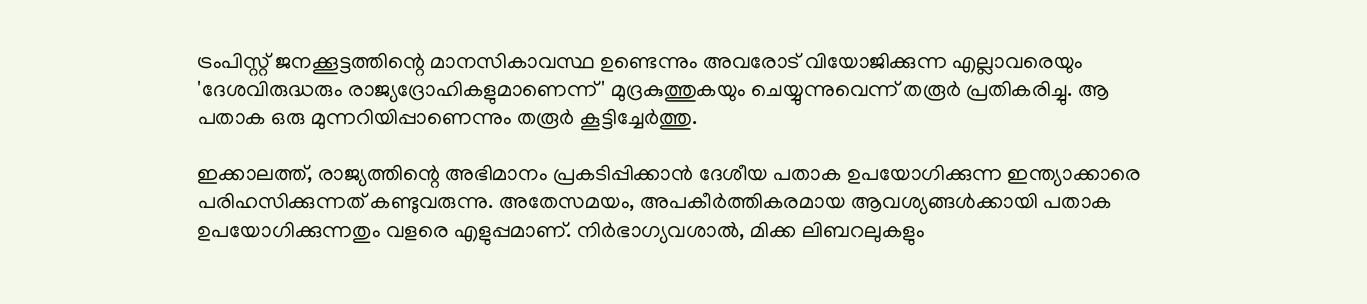ട്രംപിസ്റ്റ് ജനക്കൂട്ടത്തിന്റെ മാനസികാവസ്ഥ ഉണ്ടെന്നും അവരോട് വിയോജിക്കുന്ന എല്ലാവരെയും 'ദേശവിരുദ്ധരും രാജ്യദ്രോഹികളുമാണെന്ന്' മുദ്രകുത്തുകയും ചെയ്യുന്നുവെന്ന് തരൂര്‍ പ്രതികരിച്ചു. ആ പതാക ഒരു മുന്നറിയിപ്പാണെന്നും തരൂര്‍ കൂട്ടിച്ചേര്‍ത്തു.

ഇക്കാലത്ത്, രാജ്യത്തിന്റെ അഭിമാനം പ്രകടിപ്പിക്കാന്‍ ദേശീയ പതാക ഉപയോഗിക്കുന്ന ഇന്ത്യാക്കാരെ പരിഹസിക്കുന്നത് കണ്ടുവരുന്നു. അതേസമയം, അപകീര്‍ത്തികരമായ ആവശ്യങ്ങള്‍ക്കായി പതാക ഉപയോഗിക്കുന്നതും വളരെ എളുപ്പമാണ്. നിര്‍ഭാഗ്യവശാല്‍, മിക്ക ലിബറലുകളും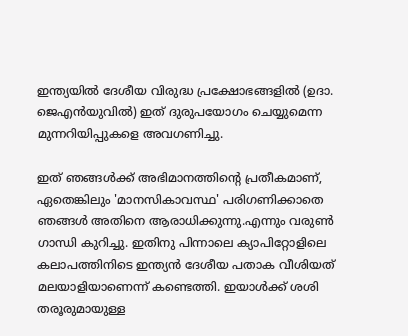ഇന്ത്യയില്‍ ദേശീയ വിരുദ്ധ പ്രക്ഷോഭങ്ങളില്‍ (ഉദാ. ജെഎന്‍യുവില്‍) ഇത് ദുരുപയോഗം ചെയ്യുമെന്ന മുന്നറിയിപ്പുകളെ അവഗണിച്ചു.

ഇത് ഞങ്ങള്‍ക്ക് അഭിമാനത്തിന്റെ പ്രതീകമാണ്, ഏതെങ്കിലും 'മാനസികാവസ്ഥ' പരിഗണിക്കാതെ ഞങ്ങള്‍ അതിനെ ആരാധിക്കുന്നു.എന്നും വരുണ്‍ ഗാന്ധി കുറിച്ചു. ഇതിനു പിന്നാലെ ക്യാപിറ്റോളിലെ കലാപത്തിനിടെ ഇന്ത്യന്‍ ദേശീയ പതാക വീശിയത് മലയാളിയാണെന്ന് കണ്ടെത്തി. ഇയാള്‍ക്ക് ശശി തരൂരുമായുള്ള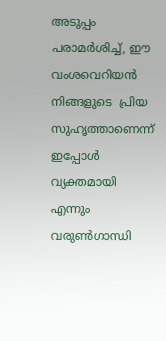അടുപ്പം പരാമര്‍ശിച്ച്, ഈ വംശവെറിയൻ നിങ്ങളുടെ  പ്രിയ സുഹൃത്താണെന്ന് ഇപ്പോള്‍ വ്യക്തമായി എന്നും വരുണ്‍ഗാന്ധി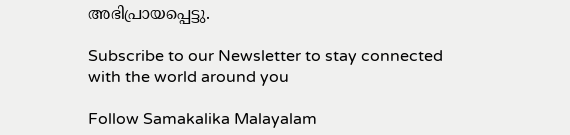അഭിപ്രായപ്പെട്ടു.

Subscribe to our Newsletter to stay connected with the world around you

Follow Samakalika Malayalam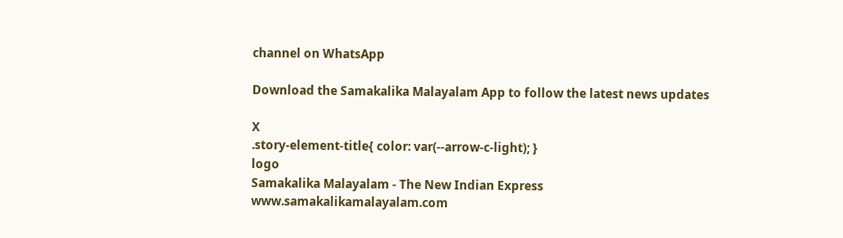channel on WhatsApp

Download the Samakalika Malayalam App to follow the latest news updates

X
.story-element-title{ color: var(--arrow-c-light); }
logo
Samakalika Malayalam - The New Indian Express
www.samakalikamalayalam.com